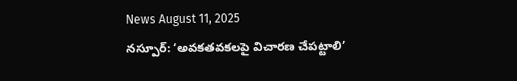News August 11, 2025
నస్పూర్: ‘అవకతవకలపై విచారణ చేపట్టాలి’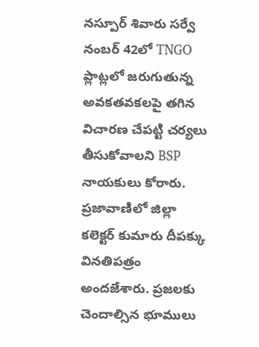నస్పూర్ శివారు సర్వే నంబర్ 42లో TNGO ప్లాట్లలో జరుగుతున్న అవకతవకలపై తగిన విచారణ చేపట్టి చర్యలు తీసుకోవాలని BSP నాయకులు కోరారు. ప్రజావాణిలో జిల్లా కలెక్టర్ కుమారు దీపక్కు వినతిపత్రం అందజేశారు. ప్రజలకు చెందాల్సిన భూములు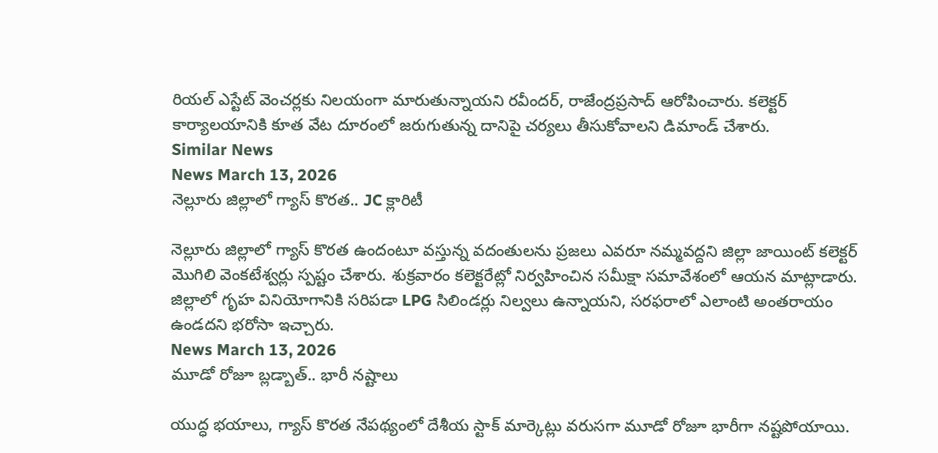రియల్ ఎస్టేట్ వెంచర్లకు నిలయంగా మారుతున్నాయని రవీందర్, రాజేంద్రప్రసాద్ ఆరోపించారు. కలెక్టర్ కార్యాలయానికి కూత వేట దూరంలో జరుగుతున్న దానిపై చర్యలు తీసుకోవాలని డిమాండ్ చేశారు.
Similar News
News March 13, 2026
నెల్లూరు జిల్లాలో గ్యాస్ కొరత.. JC క్లారిటీ

నెల్లూరు జిల్లాలో గ్యాస్ కొరత ఉందంటూ వస్తున్న వదంతులను ప్రజలు ఎవరూ నమ్మవద్దని జిల్లా జాయింట్ కలెక్టర్ మొగిలి వెంకటేశ్వర్లు స్పష్టం చేశారు. శుక్రవారం కలెక్టరేట్లో నిర్వహించిన సమీక్షా సమావేశంలో ఆయన మాట్లాడారు. జిల్లాలో గృహ వినియోగానికి సరిపడా LPG సిలిండర్లు నిల్వలు ఉన్నాయని, సరఫరాలో ఎలాంటి అంతరాయం ఉండదని భరోసా ఇచ్చారు.
News March 13, 2026
మూడో రోజూ బ్లడ్బాత్.. భారీ నష్టాలు

యుద్ధ భయాలు, గ్యాస్ కొరత నేపథ్యంలో దేశీయ స్టాక్ మార్కెట్లు వరుసగా మూడో రోజూ భారీగా నష్టపోయాయి.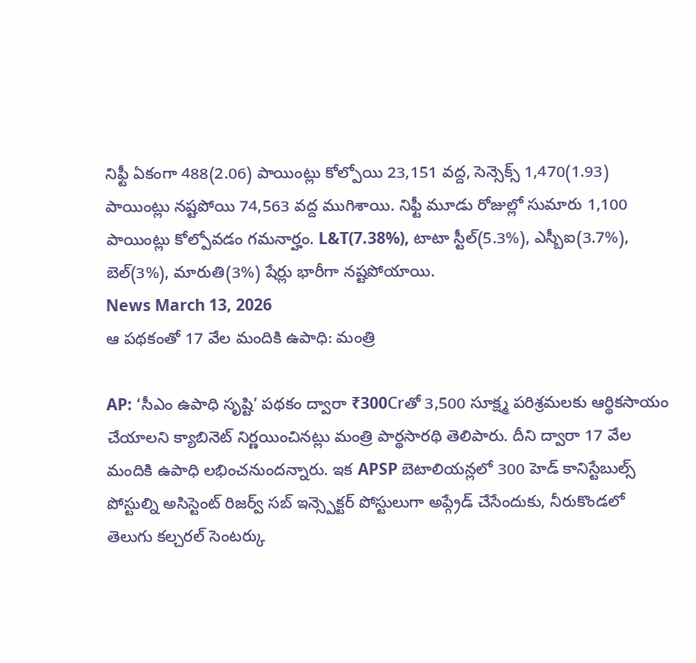నిఫ్టీ ఏకంగా 488(2.06) పాయింట్లు కోల్పోయి 23,151 వద్ద, సెన్సెక్స్ 1,470(1.93) పాయింట్లు నష్టపోయి 74,563 వద్ద ముగిశాయి. నిఫ్టీ మూడు రోజుల్లో సుమారు 1,100 పాయింట్లు కోల్పోవడం గమనార్హం. L&T(7.38%), టాటా స్టీల్(5.3%), ఎస్బీఐ(3.7%), బెల్(3%), మారుతి(3%) షేర్లు భారీగా నష్టపోయాయి.
News March 13, 2026
ఆ పథకంతో 17 వేల మందికి ఉపాధి: మంత్రి

AP: ‘సీఎం ఉపాధి సృష్టి’ పథకం ద్వారా ₹300Crతో 3,500 సూక్ష్మ పరిశ్రమలకు ఆర్థికసాయం చేయాలని క్యాబినెట్ నిర్ణయించినట్లు మంత్రి పార్థసారథి తెలిపారు. దీని ద్వారా 17 వేల మందికి ఉపాధి లభించనుందన్నారు. ఇక APSP బెటాలియన్లలో 300 హెడ్ కానిస్టేబుల్స్ పోస్టుల్ని అసిస్టెంట్ రిజర్వ్ సబ్ ఇన్స్పెక్టర్ పోస్టులుగా అప్గ్రేడ్ చేసేందుకు, నీరుకొండలో తెలుగు కల్చరల్ సెంటర్కు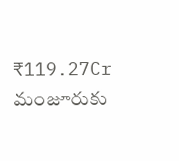₹119.27Cr మంజూరుకు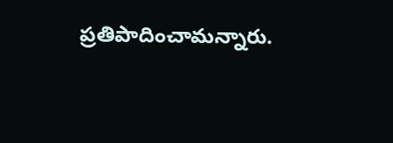ప్రతిపాదించామన్నారు.